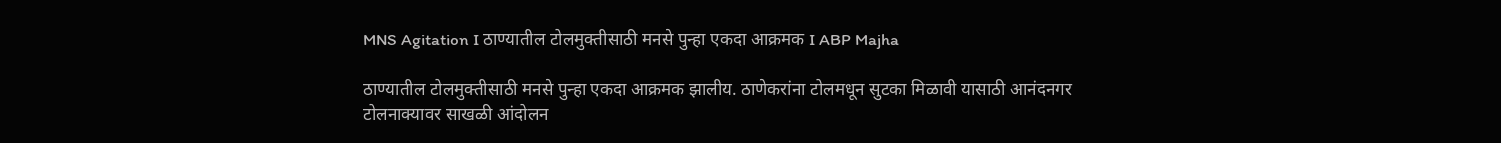MNS Agitation I ठाण्यातील टोलमुक्तीसाठी मनसे पुन्हा एकदा आक्रमक I ABP Majha

ठाण्यातील टोलमुक्तीसाठी मनसे पुन्हा एकदा आक्रमक झालीय. ठाणेकरांना टोलमधून सुटका मिळावी यासाठी आनंदनगर टोलनाक्यावर साखळी आंदोलन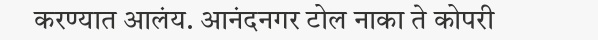करण्यात आलंय. आनंदनगर टोल नाका ते कोपरी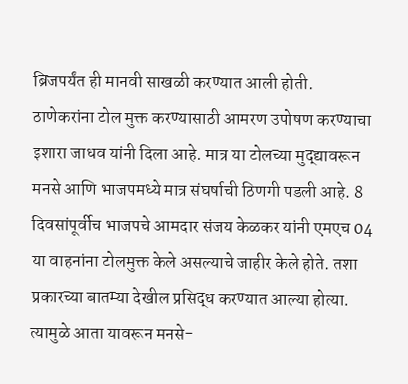ब्रिजपर्यंत ही मानवी साखळी करण्यात आली होती. ठाणेकरांना टोल मुक्त करण्यासाठी आमरण उपोषण करण्याचा इशारा जाधव यांनी दिला आहे. मात्र या टोलच्या मुद्द्यावरून मनसे आणि भाजपमध्ये मात्र संघर्षाची ठिणगी पडली आहे. 8 दिवसांपूर्वीच भाजपचे आमदार संजय केळकर यांनी एमएच 04 या वाहनांना टोलमुक्त केले असल्याचे जाहीर केले होते. तशा प्रकारच्या बातम्या देखील प्रसिद्ध करण्यात आल्या होत्या. त्यामुळे आता यावरून मनसे-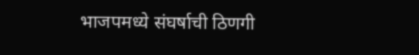भाजपमध्ये संघर्षाची ठिणगी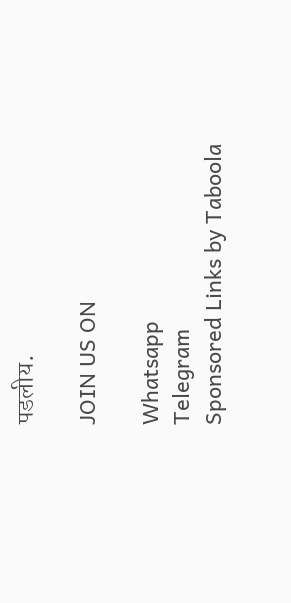पडलीय.

JOIN US ON

Whatsapp
Telegram
Sponsored Links by Taboola